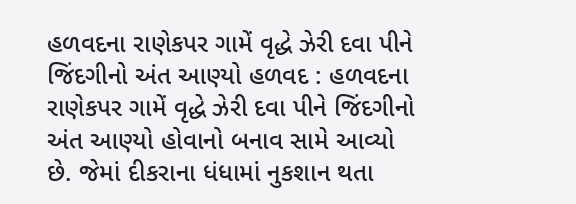હળવદના રાણેકપર ગામેં વૃદ્ધે ઝેરી દવા પીને જિંદગીનો અંત આણ્યો હળવદ : હળવદના રાણેકપર ગામેં વૃદ્ધે ઝેરી દવા પીને જિંદગીનો અંત આણ્યો હોવાનો બનાવ સામે આવ્યો છે. જેમાં દીકરાના ધંધામાં નુકશાન થતા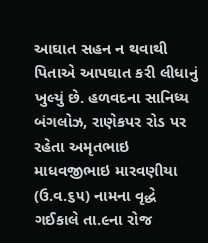આઘાત સહન ન થવાથી પિતાએ આપઘાત કરી લીધાનું ખુલ્યું છે. હળવદના સાનિધ્ય બંગલોઝ, રાણેકપર રોડ પર રહેતા અમૃતભાઇ માધવજીભાઇ મારવણીયા (ઉ.વ.૬૫) નામના વૃદ્ધે ગઈકાલે તા.૯ના રોજ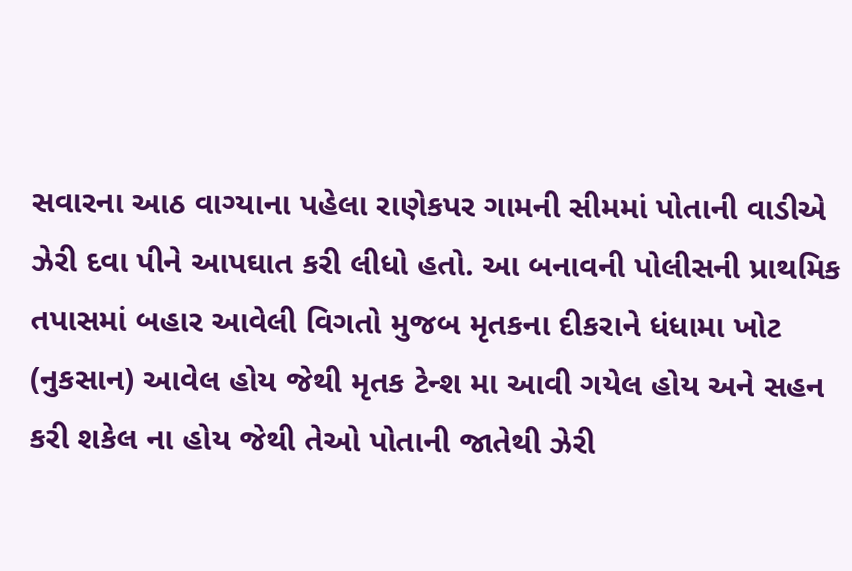સવારના આઠ વાગ્યાના પહેલા રાણેકપર ગામની સીમમાં પોતાની વાડીએ ઝેરી દવા પીને આપઘાત કરી લીધો હતો. આ બનાવની પોલીસની પ્રાથમિક તપાસમાં બહાર આવેલી વિગતો મુજબ મૃતકના દીકરાને ધંધામા ખોટ (નુકસાન) આવેલ હોય જેથી મૃતક ટેન્શ મા આવી ગયેલ હોય અને સહન કરી શકેલ ના હોય જેથી તેઓ પોતાની જાતેથી ઝેરી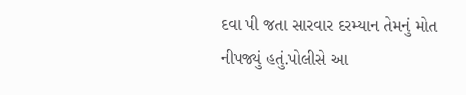દવા પી જતા સારવાર દરમ્યાન તેમનું મોત નીપજ્યું હતું.પોલીસે આ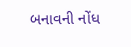બનાવની નોંધ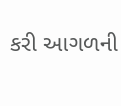કરી આગળની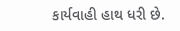કાર્યવાહી હાથ ધરી છે.